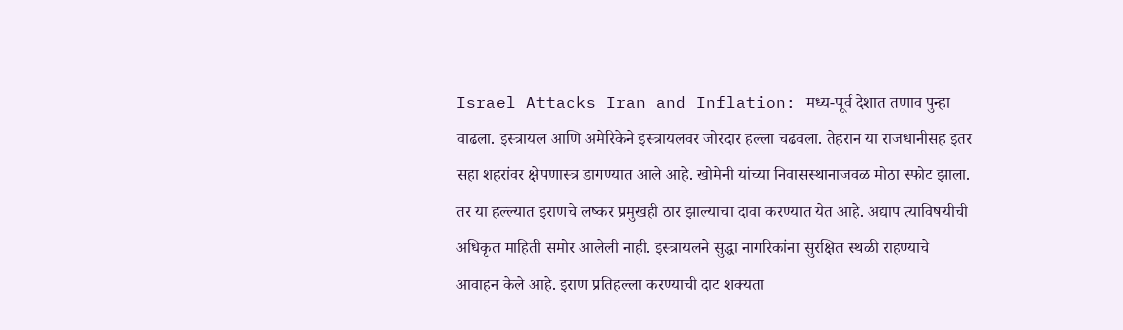Israel Attacks Iran and Inflation: मध्य-पूर्व देशात तणाव पुन्हा वाढला. इस्त्रायल आणि अमेरिकेने इस्त्रायलवर जोरदार हल्ला चढवला. तेहरान या राजधानीसह इतर सहा शहरांवर क्षेपणास्त्र डागण्यात आले आहे. खोमेनी यांच्या निवासस्थानाजवळ मोठा स्फोट झाला. तर या हल्ल्यात इराणचे लष्कर प्रमुखही ठार झाल्याचा दावा करण्यात येत आहे. अद्याप त्याविषयीची अधिकृत माहिती समोर आलेली नाही. इस्त्रायलने सुद्धा नागरिकांना सुरक्षित स्थळी राहण्याचे आवाहन केले आहे. इराण प्रतिहल्ला करण्याची दाट शक्यता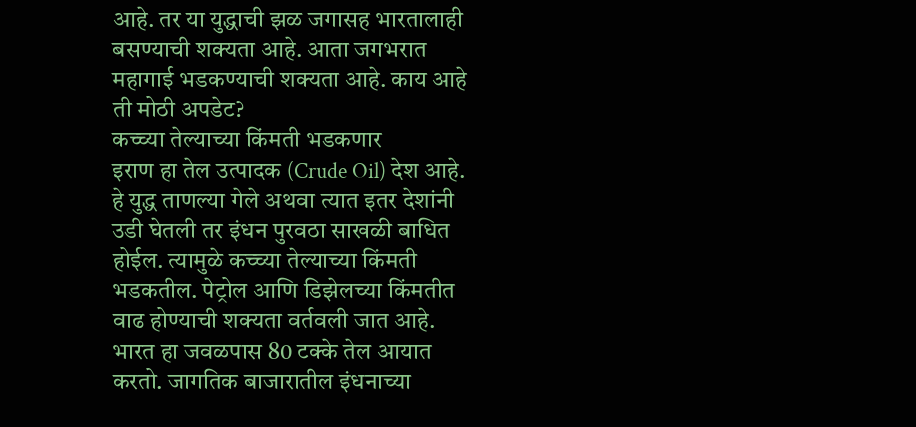आहे. तर या युद्धाची झळ जगासह भारतालाही बसण्याची शक्यता आहे. आता जगभरात महागाई भडकण्याची शक्यता आहे. काय आहे ती मोठी अपडेट?
कच्च्या तेल्याच्या किंमती भडकणार
इराण हा तेल उत्पादक (Crude Oil) देश आहे. हे युद्ध ताणल्या गेले अथवा त्यात इतर देशांनी उडी घेतली तर इंधन पुरवठा साखळी बाधित होईल. त्यामुळे कच्च्या तेल्याच्या किंमती भडकतील. पेट्रोल आणि डिझेलच्या किंमतीत वाढ होण्याची शक्यता वर्तवली जात आहे. भारत हा जवळपास 80 टक्के तेल आयात करतो. जागतिक बाजारातील इंधनाच्या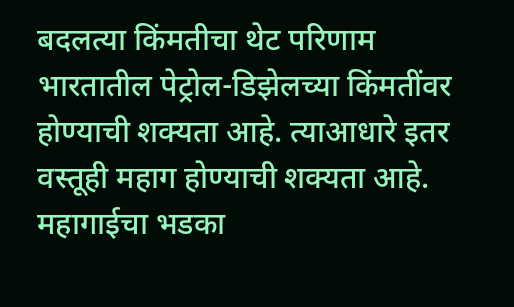बदलत्या किंमतीचा थेट परिणाम भारतातील पेट्रोल-डिझेलच्या किंमतींवर होण्याची शक्यता आहे. त्याआधारे इतर वस्तूही महाग होण्याची शक्यता आहे. महागाईचा भडका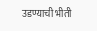उडण्याची भीती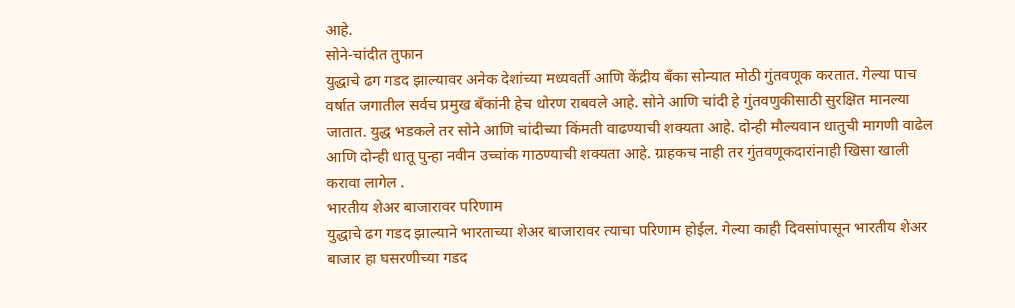आहे.
सोने-चांदीत तुफान
युद्धाचे ढग गडद झाल्यावर अनेक देशांच्या मध्यवर्ती आणि केंद्रीय बँका सोन्यात मोठी गुंतवणूक करतात. गेल्या पाच वर्षात जगातील सर्वच प्रमुख बँकांनी हेच धोरण राबवले आहे. सोने आणि चांदी हे गुंतवणुकीसाठी सुरक्षित मानल्या जातात. युद्ध भडकले तर सोने आणि चांदीच्या किंमती वाढण्याची शक्यता आहे. दोन्ही मौल्यवान धातुची मागणी वाढेल आणि दोन्ही धातू पुन्हा नवीन उच्चांक गाठण्याची शक्यता आहे. ग्राहकच नाही तर गुंतवणूकदारांनाही खिसा खाली करावा लागेल .
भारतीय शेअर बाजारावर परिणाम
युद्धाचे ढग गडद झाल्याने भारताच्या शेअर बाजारावर त्याचा परिणाम होईल. गेल्या काही दिवसांपासून भारतीय शेअर बाजार हा घसरणीच्या गडद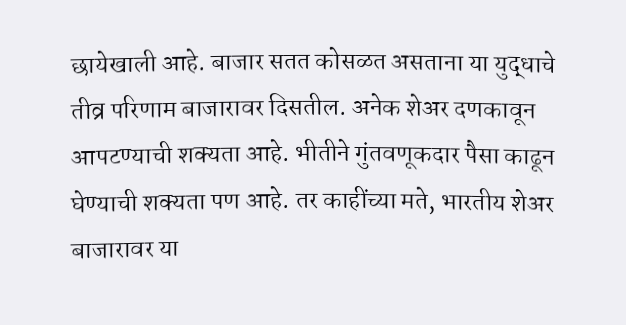छायेखाली आहे. बाजार सतत कोसळत असताना या युद्धाचे तीव्र परिणाम बाजारावर दिसतील. अनेक शेअर दणकावून आपटण्याची शक्यता आहे. भीतीने गुंतवणूकदार पैसा काढून घेण्याची शक्यता पण आहे. तर काहींच्या मते, भारतीय शेअर बाजारावर या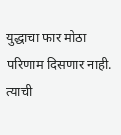युद्धाचा फार मोठा परिणाम दिसणार नाही. त्याची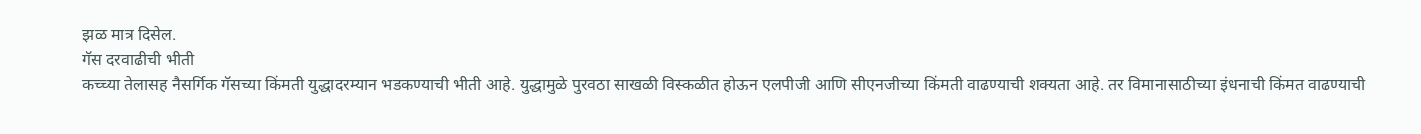झळ मात्र दिसेल.
गॅस दरवाढीची भीती
कच्च्या तेलासह नैसर्गिक गॅसच्या किंमती युद्धादरम्यान भडकण्याची भीती आहे. युद्धामुळे पुरवठा साखळी विस्कळीत होऊन एलपीजी आणि सीएनजीच्या किंमती वाढण्याची शक्यता आहे. तर विमानासाठीच्या इंधनाची किंमत वाढण्याची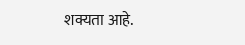शक्यता आहे.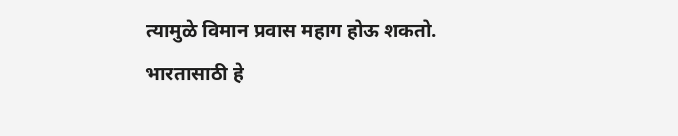त्यामुळे विमान प्रवास महाग होऊ शकतो. भारतासाठी हे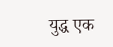युद्ध एक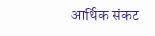आर्थिक संकट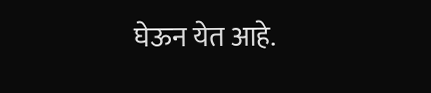घेऊन येत आहे.